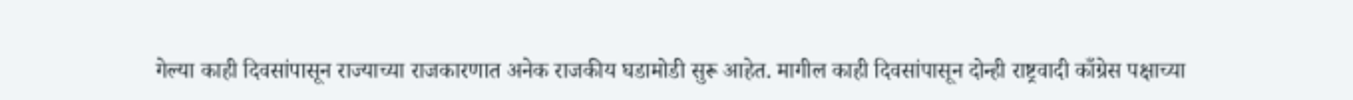गेल्या काही दिवसांपासून राज्याच्या राजकारणात अनेक राजकीय घडामोडी सुरू आहेत. मागील काही दिवसांपासून दोन्ही राष्ट्रवादी काँग्रेस पक्षाच्या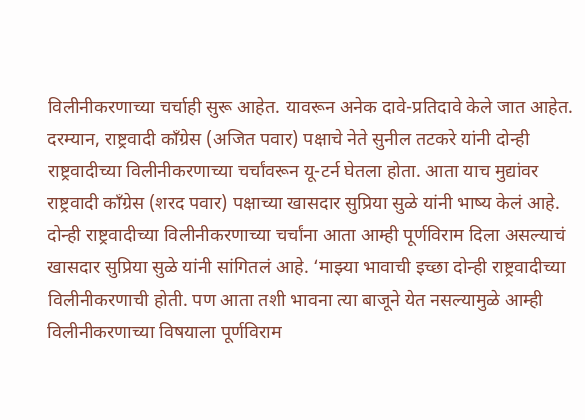विलीनीकरणाच्या चर्चाही सुरू आहेत. यावरून अनेक दावे-प्रतिदावे केले जात आहेत. दरम्यान, राष्ट्रवादी काँग्रेस (अजित पवार) पक्षाचे नेते सुनील तटकरे यांनी दोन्ही राष्ट्रवादीच्या विलीनीकरणाच्या चर्चांवरून यू-टर्न घेतला होता. आता याच मुद्यांवर राष्ट्रवादी काँग्रेस (शरद पवार) पक्षाच्या खासदार सुप्रिया सुळे यांनी भाष्य केलं आहे.
दोन्ही राष्ट्रवादीच्या विलीनीकरणाच्या चर्चांना आता आम्ही पूर्णविराम दिला असल्याचं खासदार सुप्रिया सुळे यांनी सांगितलं आहे. ‘माझ्या भावाची इच्छा दोन्ही राष्ट्रवादीच्या विलीनीकरणाची होती. पण आता तशी भावना त्या बाजूने येत नसल्यामुळे आम्ही विलीनीकरणाच्या विषयाला पूर्णविराम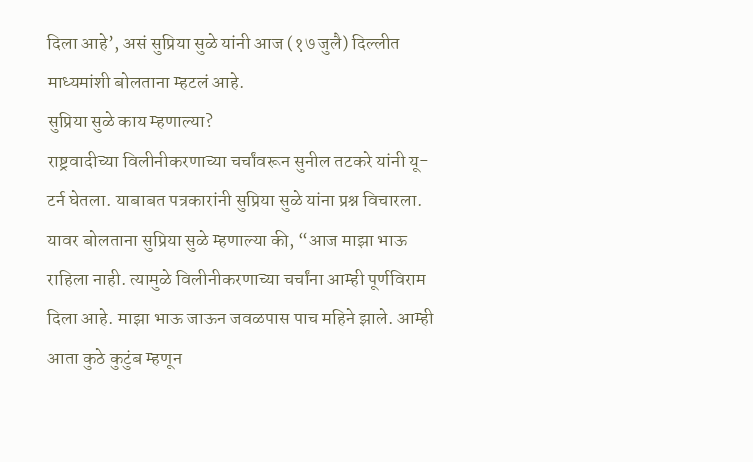दिला आहे’, असं सुप्रिया सुळे यांनी आज (१७ जुलै) दिल्लीत माध्यमांशी बोलताना म्हटलं आहे.
सुप्रिया सुळे काय म्हणाल्या?
राष्ट्रवादीच्या विलीनीकरणाच्या चर्चांवरून सुनील तटकरे यांनी यू-टर्न घेतला. याबाबत पत्रकारांनी सुप्रिया सुळे यांना प्रश्न विचारला. यावर बोलताना सुप्रिया सुळे म्हणाल्या की, “आज माझा भाऊ राहिला नाही. त्यामुळे विलीनीकरणाच्या चर्चांना आम्ही पूर्णविराम दिला आहे. माझा भाऊ जाऊन जवळपास पाच महिने झाले. आम्ही आता कुठे कुटुंब म्हणून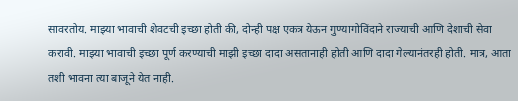सावरतोय. माझ्या भावाची शेवटची इच्छा होती की, दोन्ही पक्ष एकत्र येऊन गुण्यागोविंदाने राज्याची आणि देशाची सेवा करावी. माझ्या भावाची इच्छा पूर्ण करण्याची माझी इच्छा दादा असतानाही होती आणि दादा गेल्यानंतरही होती. मात्र, आता तशी भावना त्या बाजूने येत नाही.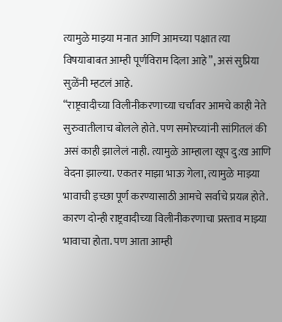त्यामुळे माझ्या मनात आणि आमच्या पक्षात त्या विषयाबाबत आम्ही पूर्णविराम दिला आहे”, असं सुप्रिया सुळेंनी म्हटलं आहे.
“राष्ट्रवादीच्या विलीनीकरणाच्या चर्चांवर आमचे काही नेते सुरुवातीलाच बोलले होते. पण समोरच्यांनी सांगितलं की असं काही झालेलं नाही. त्यामुळे आम्हाला खूप दु:ख आणि वेदना झाल्या. एकतर माझा भाऊ गेला, त्यामुळे माझ्या भावाची इच्छा पूर्ण करण्यासाठी आमचे सर्वाचे प्रयत्न होते. कारण दोन्ही राष्ट्रवादीच्या विलीनीकरणाचा प्रस्ताव माझ्या भावाचा होता. पण आता आम्ही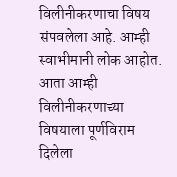विलीनीकरणाचा विषय संपवलेला आहे. आम्ही स्वाभीमानी लोक आहोत. आता आम्ही विलीनीकरणाच्या विषयाला पूर्णविराम दिलेला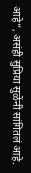आहे”, असंही सुप्रिया सुळेंनी सांगितलं आहे.